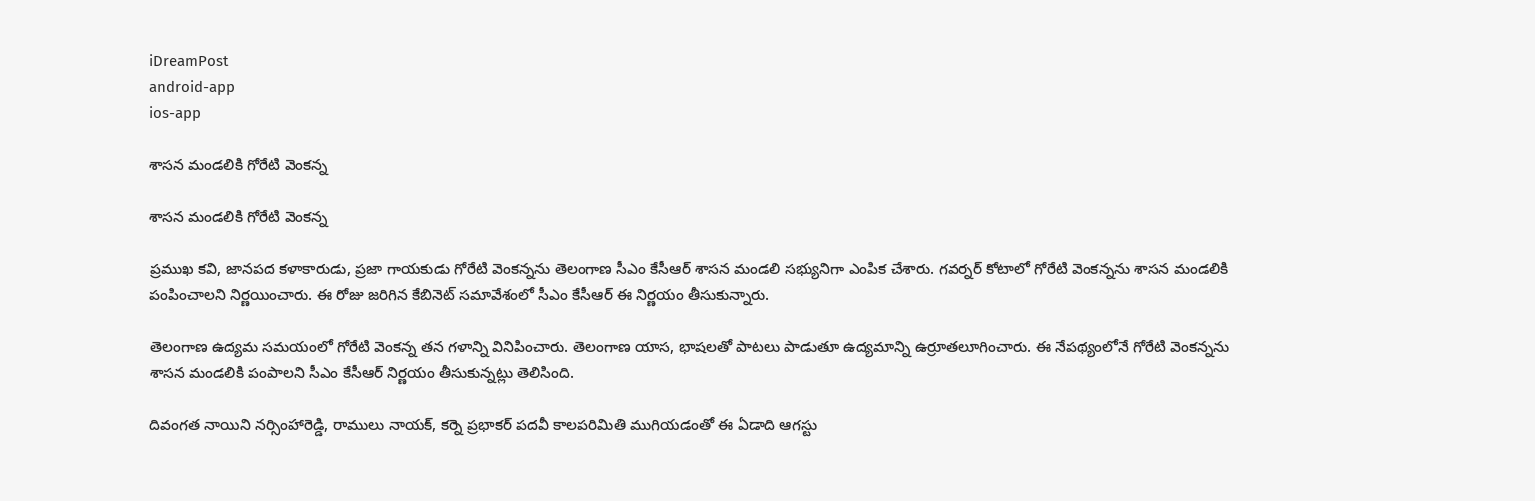iDreamPost
android-app
ios-app

శాసన మండలికి గోరేటి వెంకన్న

శాసన మండలికి గోరేటి వెంకన్న

ప్రముఖ కవి, జానపద కళాకారుడు, ప్రజా గాయకుడు గోరేటి వెంకన్నను తెలంగాణ సీఎం కేసీఆర్‌ శాసన మండలి సభ్యునిగా ఎంపిక చేశారు. గవర్నర్‌ కోటాలో గోరేటి వెంకన్నను శాసన మండలికి పంపించాలని నిర్ణయించారు. ఈ రోజు జరిగిన కేబినెట్‌ సమావేశంలో సీఎం కేసీఆర్‌ ఈ నిర్ణయం తీసుకున్నారు.

తెలంగాణ ఉద్యమ సమయంలో గోరేటి వెంకన్న తన గళాన్ని వినిపించారు. తెలంగాణ యాస, భాషలతో పాటలు పాడుతూ ఉద్యమాన్ని ఉర్రూతలూగించారు. ఈ నేపథ్యంలోనే గోరేటి వెంకన్నను శాసన మండలికి పంపాలని సీఎం కేసీఆర్‌ నిర్ణయం తీసుకున్నట్లు తెలిసింది.

దివంగత నాయిని నర్సింహారెడ్డి, రాములు నాయక్, కర్నె ప్రభాకర్‌ పదవీ కాలపరిమితి ముగియడంతో ఈ ఏడాది ఆగస్టు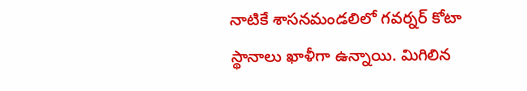నాటికే శాసనమండలిలో గవర్నర్‌ కోటా స్థానాలు ఖాళీగా ఉన్నాయి. మిగిలిన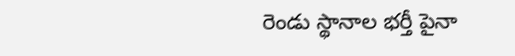రెండు స్థానాల భర్తీ పైనా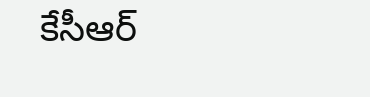కేసీఆర్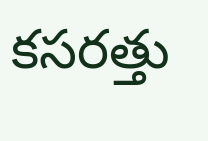కసరత్తు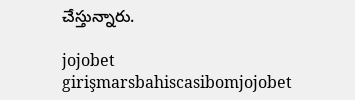చేస్తున్నారు.

jojobet girişmarsbahiscasibomjojobet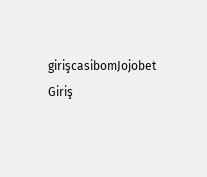girişcasibomJojobet Giriş